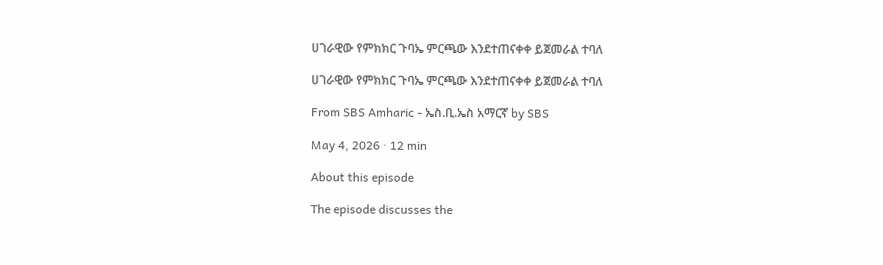ሀገራዊው የምክክር ጉባኤ ምርጫው እንደተጠናቀቀ ይጀመራል ተባለ

ሀገራዊው የምክክር ጉባኤ ምርጫው እንደተጠናቀቀ ይጀመራል ተባለ

From SBS Amharic - ኤስ.ቢ.ኤስ አማርኛ by SBS

May 4, 2026 · 12 min

About this episode

The episode discusses the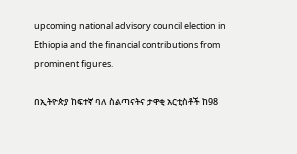upcoming national advisory council election in Ethiopia and the financial contributions from prominent figures.

በኢትዮጵያ ከፍተኛ ባለ ስልጣናትና ታዋቂ አርቲስቶች ከ98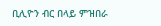ቢሊዮን ብር በላይ ምዝበራ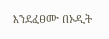እንደፈፀሙ በኦዲት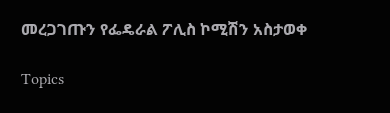መረጋገጡን የፌዴራል ፖሊስ ኮሚሽን አስታወቀ

Topics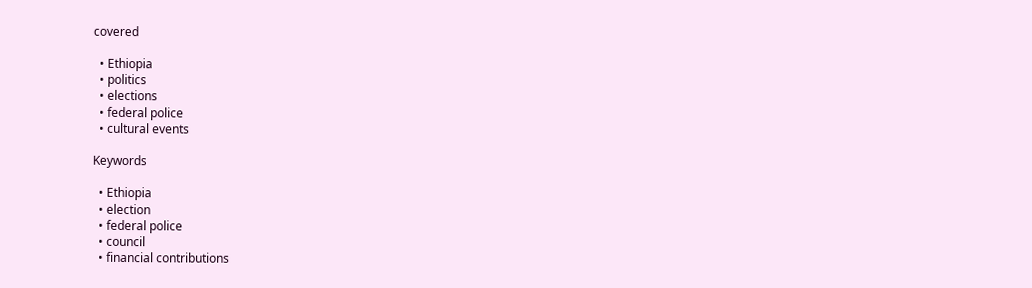covered

  • Ethiopia
  • politics
  • elections
  • federal police
  • cultural events

Keywords

  • Ethiopia
  • election
  • federal police
  • council
  • financial contributions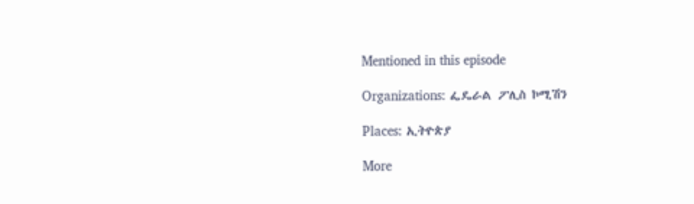Mentioned in this episode

Organizations: ፌዴራል ፖሊስ ኮሚሽን

Places: ኢትዮጵያ

More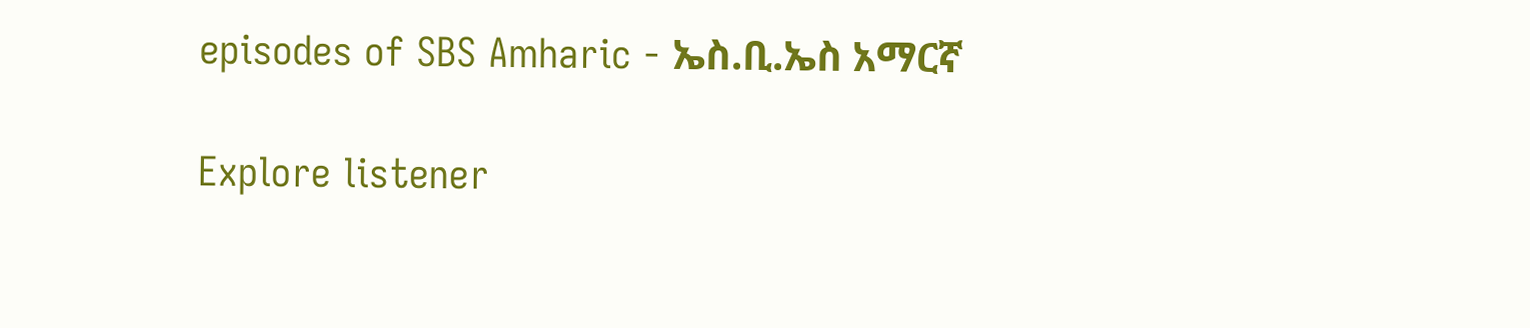episodes of SBS Amharic - ኤስ.ቢ.ኤስ አማርኛ

Explore listener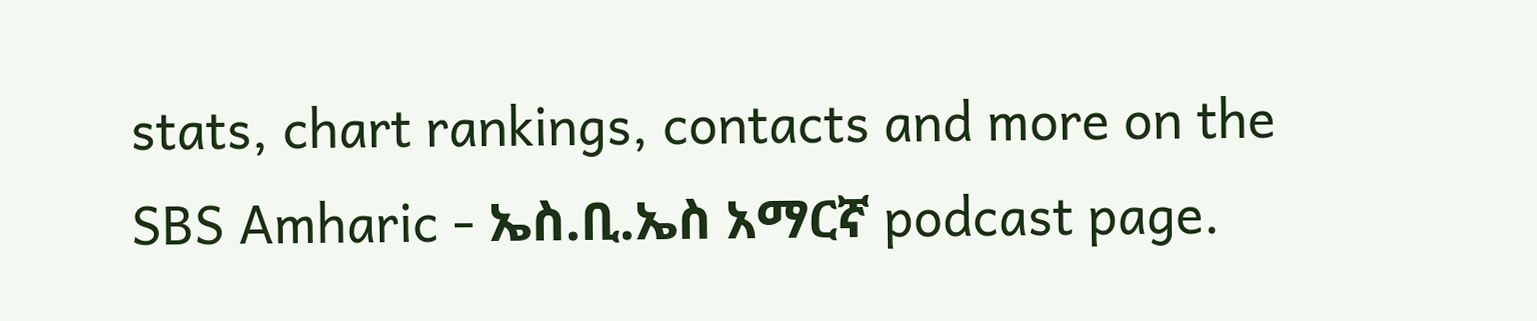stats, chart rankings, contacts and more on the SBS Amharic - ኤስ.ቢ.ኤስ አማርኛ podcast page.